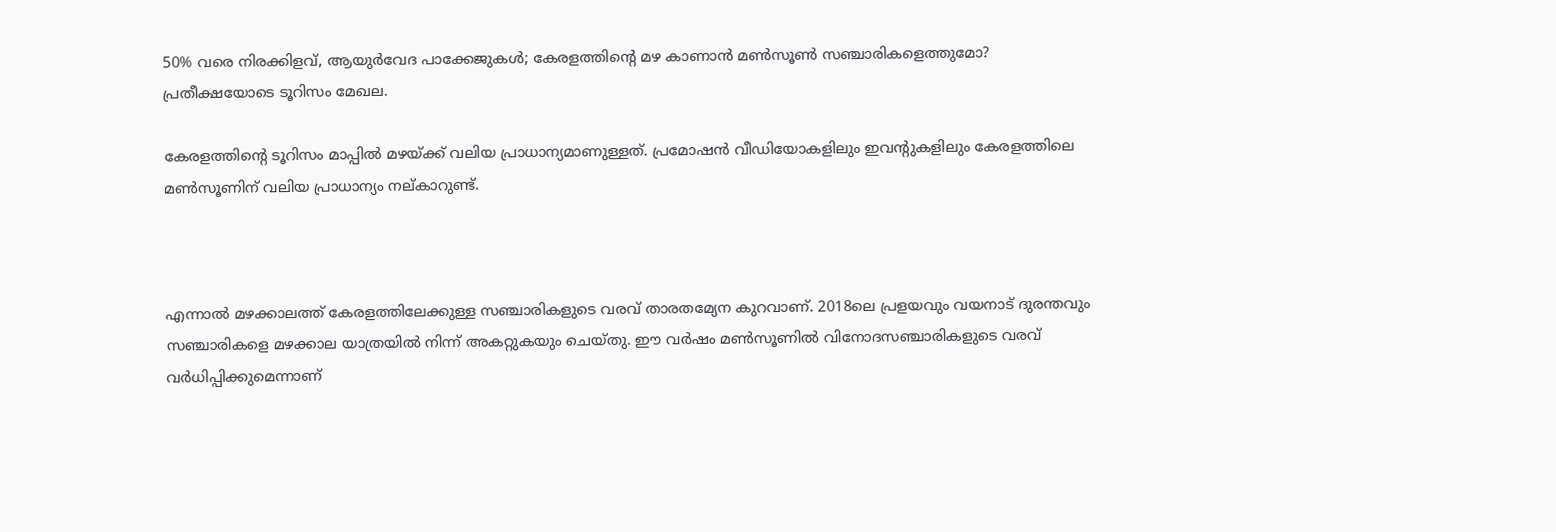50% വരെ നിരക്കിളവ്, ആയുര്‍വേദ പാക്കേജുകള്‍; കേരളത്തിന്റെ മഴ കാണാന്‍ മണ്‍സൂണ്‍ സഞ്ചാരികളെത്തുമോ? പ്രതീക്ഷയോടെ ടൂറിസം മേഖല.

കേരളത്തിന്റെ ടൂറിസം മാപ്പില്‍ മഴയ്ക്ക് വലിയ പ്രാധാന്യമാണുള്ളത്. പ്രമോഷന്‍ വീഡിയോകളിലും ഇവന്റുകളിലും കേരളത്തിലെ മണ്‍സൂണിന് വലിയ പ്രാധാന്യം നല്കാറുണ്ട്.



എന്നാല്‍ മഴക്കാലത്ത് കേരളത്തിലേക്കുള്ള സഞ്ചാരികളുടെ വരവ് താരതമ്യേന കുറവാണ്. 2018ലെ പ്രളയവും വയനാട് ദുരന്തവും സഞ്ചാരികളെ മഴക്കാല യാത്രയില്‍ നിന്ന് അകറ്റുകയും ചെയ്തു. ഈ വര്‍ഷം മണ്‍സൂണില്‍ വിനോദസഞ്ചാരികളുടെ വരവ് വര്‍ധിപ്പിക്കുമെന്നാണ്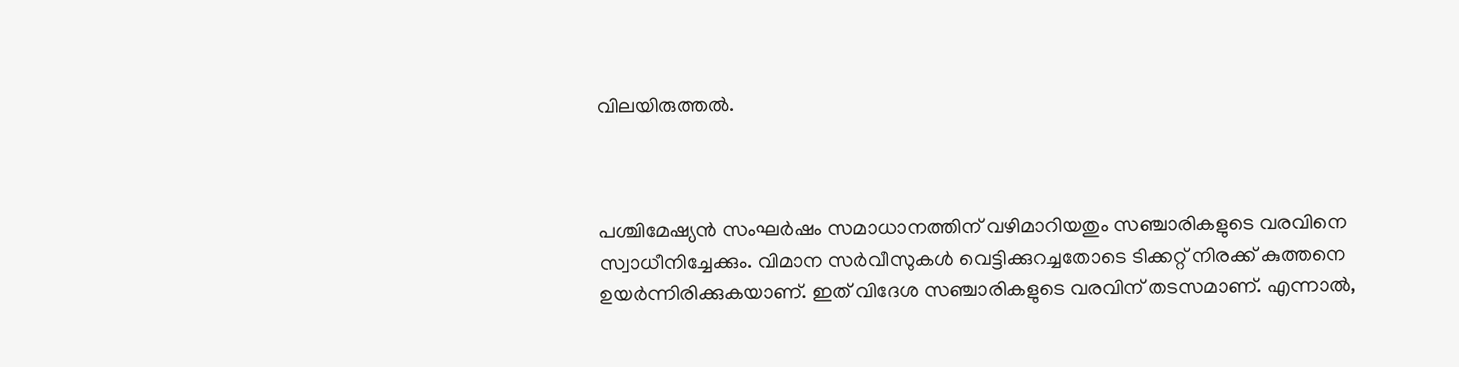വിലയിരുത്തല്‍.



പശ്ചിമേഷ്യന്‍ സംഘര്‍ഷം സമാധാനത്തിന് വഴിമാറിയതും സഞ്ചാരികളുടെ വരവിനെ സ്വാധീനിച്ചേക്കും. വിമാന സര്‍വീസുകള്‍ വെട്ടിക്കുറച്ചതോടെ ടിക്കറ്റ് നിരക്ക് കുത്തനെ ഉയര്‍ന്നിരിക്കുകയാണ്. ഇത് വിദേശ സഞ്ചാരികളുടെ വരവിന് തടസമാണ്. എന്നാല്‍,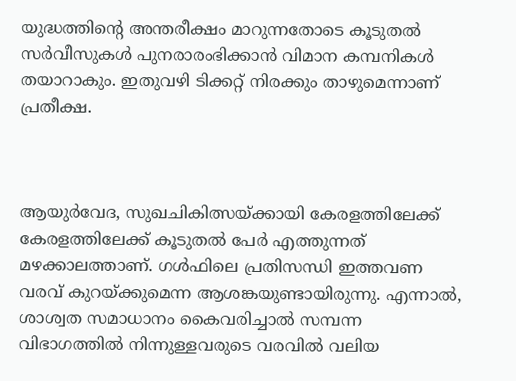യുദ്ധത്തിന്റെ അന്തരീക്ഷം മാറുന്നതോടെ കൂടുതല്‍ സര്‍വീസുകള്‍ പുനരാരംഭിക്കാന്‍ വിമാന കമ്പനികള്‍ തയാറാകും. ഇതുവഴി ടിക്കറ്റ് നിരക്കും താഴുമെന്നാണ് പ്രതീക്ഷ.



ആയുര്‍വേദ, സുഖചികിത്സയ്ക്കായി കേരളത്തിലേക്ക് കേരളത്തിലേക്ക് കൂടുതല്‍ പേര്‍ എത്തുന്നത് മഴക്കാലത്താണ്. ഗള്‍ഫിലെ പ്രതിസന്ധി ഇത്തവണ വരവ് കുറയ്ക്കുമെന്ന ആശങ്കയുണ്ടായിരുന്നു. എന്നാല്‍, ശാശ്വത സമാധാനം കൈവരിച്ചാല്‍ സമ്പന്ന വിഭാഗത്തില്‍ നിന്നുള്ളവരുടെ വരവില്‍ വലിയ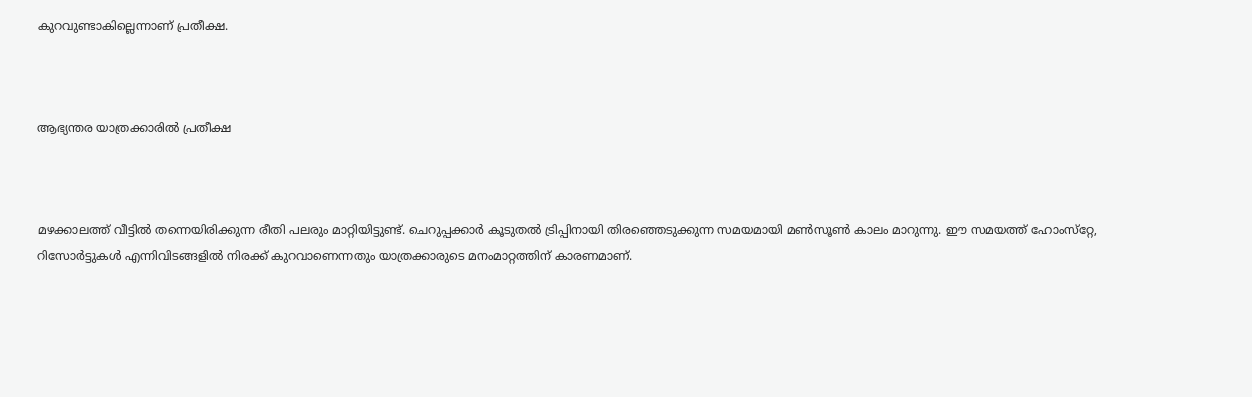കുറവുണ്ടാകില്ലെന്നാണ് പ്രതീക്ഷ.



ആഭ്യന്തര യാത്രക്കാരില്‍ പ്രതീക്ഷ



മഴക്കാലത്ത് വീട്ടില്‍ തന്നെയിരിക്കുന്ന രീതി പലരും മാറ്റിയിട്ടുണ്ട്. ചെറുപ്പക്കാര്‍ കൂടുതല്‍ ട്രിപ്പിനായി തിരഞ്ഞെടുക്കുന്ന സമയമായി മണ്‍സൂണ്‍ കാലം മാറുന്നു. ഈ സമയത്ത് ഹോംസ്‌റ്റേ, റിസോര്‍ട്ടുകള്‍ എന്നിവിടങ്ങളില്‍ നിരക്ക് കുറവാണെന്നതും യാത്രക്കാരുടെ മനംമാറ്റത്തിന് കാരണമാണ്.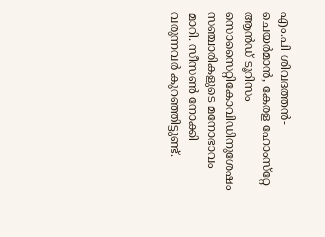എം.പി ശിവദത്തന്‍- ചെയര്‍മാന്‍, കേരള ഹോംസ്‌റ്റേ ആന്‍ഡ് ടൂറിസം സൊസൈറ്റികോവിഡിനുശേഷം സഞ്ചാരികളുടെ മനോഭാവം മാറി. സീസണ്‍ നോക്കി വരുന്നവര്‍ കുറഞ്ഞിട്ടുണ്ട്.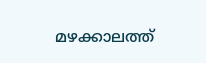മഴക്കാലത്ത്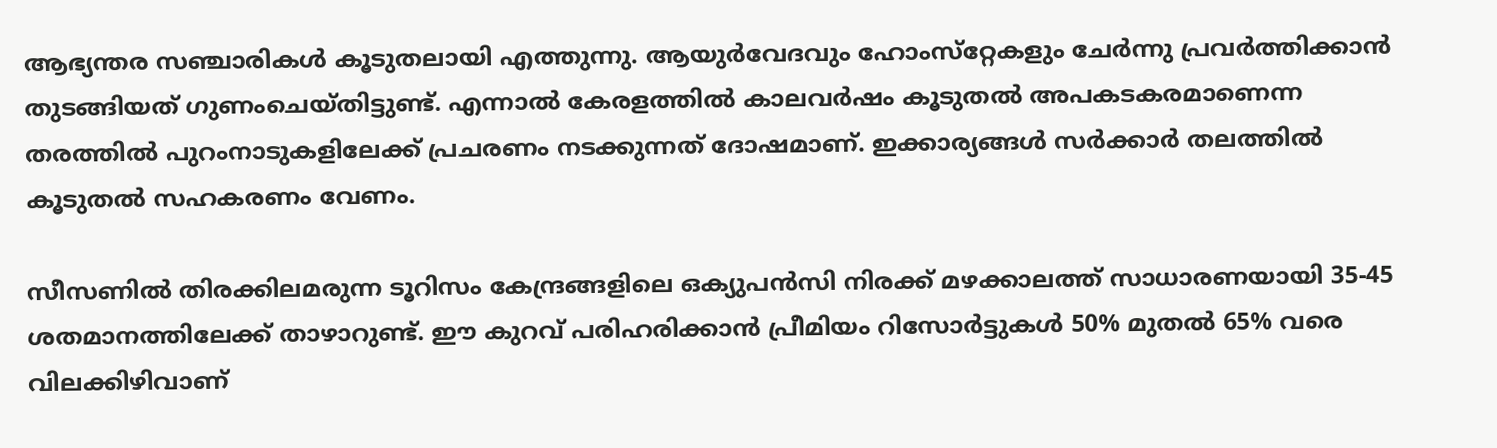ആഭ്യന്തര സഞ്ചാരികള്‍ കൂടുതലായി എത്തുന്നു. ആയുര്‍വേദവും ഹോംസ്‌റ്റേകളും ചേര്‍ന്നു പ്രവര്‍ത്തിക്കാന്‍ തുടങ്ങിയത് ഗുണംചെയ്തിട്ടുണ്ട്. എന്നാല്‍ കേരളത്തില്‍ കാലവര്‍ഷം കൂടുതല്‍ അപകടകരമാണെന്ന തരത്തില്‍ പുറംനാടുകളിലേക്ക് പ്രചരണം നടക്കുന്നത് ദോഷമാണ്. ഇക്കാര്യങ്ങള്‍ സര്‍ക്കാര്‍ തലത്തില്‍ കൂടുതല്‍ സഹകരണം വേണം.

സീസണില്‍ തിരക്കിലമരുന്ന ടൂറിസം കേന്ദ്രങ്ങളിലെ ഒക്യുപന്‍സി നിരക്ക് മഴക്കാലത്ത് സാധാരണയായി 35-45 ശതമാനത്തിലേക്ക് താഴാറുണ്ട്. ഈ കുറവ് പരിഹരിക്കാന്‍ പ്രീമിയം റിസോര്‍ട്ടുകള്‍ 50% മുതല്‍ 65% വരെ വിലക്കിഴിവാണ്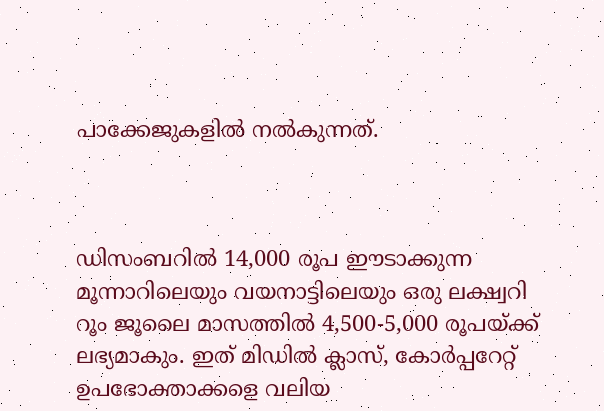പാക്കേജുകളില്‍ നല്‍കുന്നത്.



ഡിസംബറില്‍ 14,000 രൂപ ഈടാക്കുന്ന മൂന്നാറിലെയും വയനാട്ടിലെയും ഒരു ലക്ഷ്വറി റൂം ജൂലൈ മാസത്തില്‍ 4,500-5,000 രൂപയ്ക്ക് ലഭ്യമാകും. ഇത് മിഡില്‍ ക്ലാസ്, കോര്‍പ്പറേറ്റ് ഉപഭോക്താക്കളെ വലിയ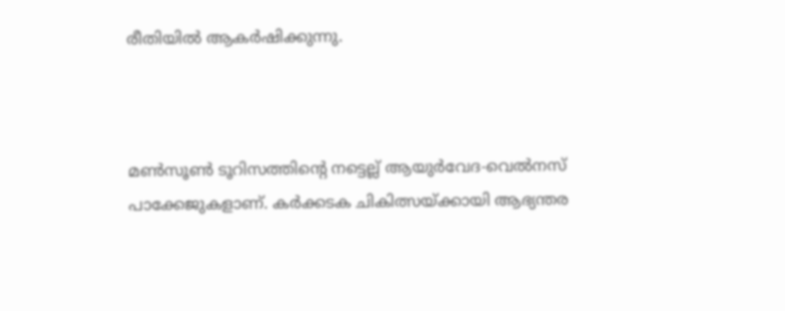രീതിയില്‍ ആകര്‍ഷിക്കുന്നു.



മണ്‍സൂണ്‍ ടൂറിസത്തിന്റെ നട്ടെല്ല് ആയുര്‍വേദ-വെല്‍നസ് പാക്കേജുകളാണ്. കര്‍ക്കടക ചികിത്സയ്ക്കായി ആഭ്യന്തര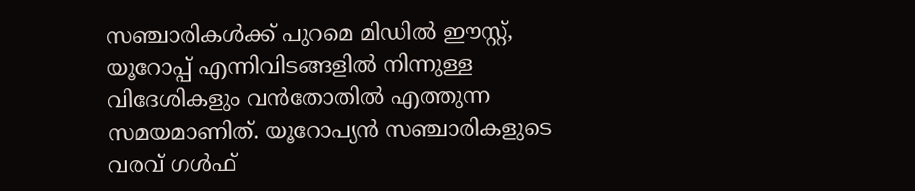സഞ്ചാരികള്‍ക്ക് പുറമെ മിഡില്‍ ഈസ്റ്റ്, യൂറോപ്പ് എന്നിവിടങ്ങളില്‍ നിന്നുള്ള വിദേശികളും വന്‍തോതില്‍ എത്തുന്ന സമയമാണിത്. യൂറോപ്യന്‍ സഞ്ചാരികളുടെ വരവ് ഗള്‍ഫ്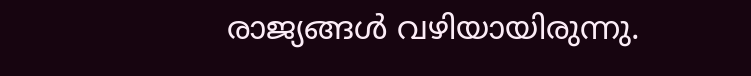രാജ്യങ്ങള്‍ വഴിയായിരുന്നു.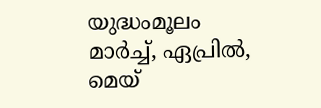യുദ്ധംമൂലം മാര്‍ച്ച്‌, ഏപ്രില്‍, മെയ്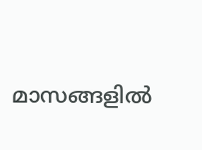മാസങ്ങളില്‍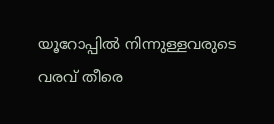യൂറോപ്പില്‍ നിന്നുള്ളവരുടെ വരവ് തീരെ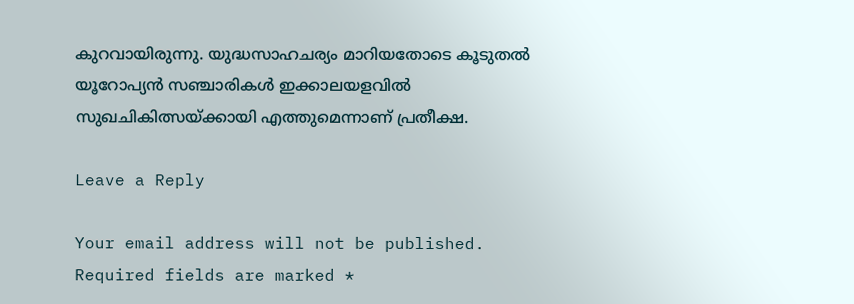കുറവായിരുന്നു. യുദ്ധസാഹചര്യം മാറിയതോടെ കൂടുതല്‍ യൂറോപ്യന്‍ സഞ്ചാരികള്‍ ഇക്കാലയളവില്‍ സുഖചികിത്സയ്ക്കായി എത്തുമെന്നാണ് പ്രതീക്ഷ.

Leave a Reply

Your email address will not be published. Required fields are marked *